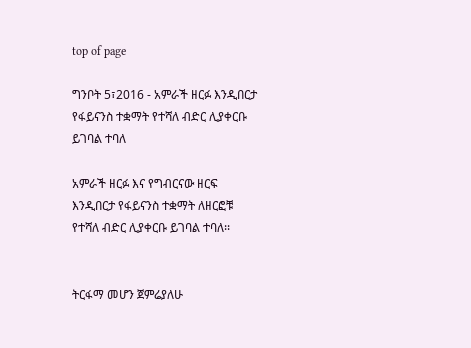top of page

ግንቦት 5፣2016 - አምራች ዘርፉ እንዲበርታ የፋይናንስ ተቋማት የተሻለ ብድር ሊያቀርቡ ይገባል ተባለ

አምራች ዘርፉ እና የግብርናው ዘርፍ እንዲበርታ የፋይናንስ ተቋማት ለዘርፎቹ የተሻለ ብድር ሊያቀርቡ ይገባል ተባለ፡፡


ትርፋማ መሆን ጀምሬያለሁ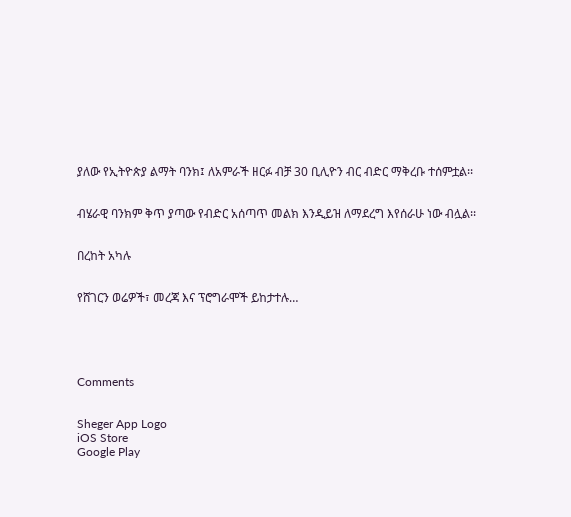ያለው የኢትዮጵያ ልማት ባንክ፤ ለአምራች ዘርፉ ብቻ 30 ቢሊዮን ብር ብድር ማቅረቡ ተሰምቷል፡፡


ብሄራዊ ባንክም ቅጥ ያጣው የብድር አሰጣጥ መልክ እንዲይዝ ለማደረግ እየሰራሁ ነው ብሏል፡፡


በረከት አካሉ


የሸገርን ወሬዎች፣ መረጃ እና ፕሮግራሞች ይከታተሉ…





Comments


Sheger App Logo
iOS Store
Google Play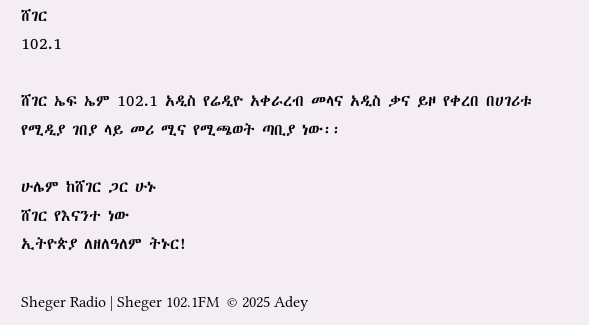ሸገር
102.1

ሸገር ኤፍ ኤም 102.1 አዲስ የሬዲዮ አቀራረብ መላና አዲስ ቃና ይዞ የቀረበ በሀገሪቱ የሚዲያ ገበያ ላይ መሪ ሚና የሚጫወት ጣቢያ ነው፡፡

ሁሌም ከሸገር ጋር ሁኑ
ሸገር የእናንተ ነው
ኢትዮጵያ ለዘለዓለም ትኑር!

Sheger Radio | Sheger 102.1FM  © 2025 Adey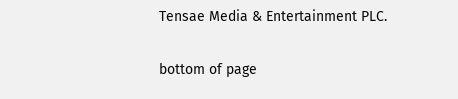Tensae Media & Entertainment PLC.

bottom of page